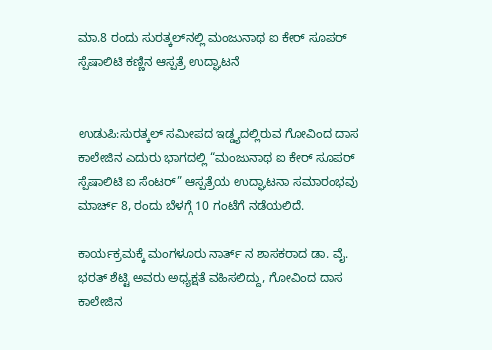ಮಾ.8 ರಂದು ಸುರತ್ಕಲ್‌ನಲ್ಲಿ ಮಂಜುನಾಥ ಐ ಕೇರ್ ಸೂಪರ್ ಸ್ಪೆಷಾಲಿಟಿ ಕಣ್ಣಿನ ಆಸ್ಪತ್ರೆ ಉದ್ಘಾಟನೆ


ಉಡುಪಿ:ಸುರತ್ಕಲ್ ಸಮೀಪದ ಇಡ್ಡ್ಯದಲ್ಲಿರುವ ಗೋವಿಂದ ದಾಸ ಕಾಲೇಜಿನ ಎದುರು ಭಾಗದಲ್ಲಿ “ಮಂಜುನಾಥ ಐ ಕೇರ್ ಸೂಪರ್ ಸ್ಪೆಷಾಲಿಟಿ ಐ ಸೆಂಟರ್” ಆಸ್ಪತ್ರೆಯ ಉದ್ಘಾಟನಾ ಸಮಾರಂಭವು ಮಾರ್ಚ್ 8, ರಂದು ಬೆಳಗ್ಗೆ 10 ಗಂಟೆಗೆ ನಡೆಯಲಿದೆ.

ಕಾರ್ಯಕ್ರಮಕ್ಕೆ ಮಂಗಳೂರು ನಾರ್ತ್ ನ ಶಾಸಕರಾದ ಡಾ. ವೈ. ಭರತ್ ಶೆಟ್ಟಿ ಅವರು ಅಧ್ಯಕ್ಷತೆ ವಹಿಸಲಿದ್ದು, ಗೋವಿಂದ ದಾಸ ಕಾಲೇಜಿನ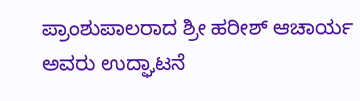ಪ್ರಾಂಶುಪಾಲರಾದ ಶ್ರೀ ಹರೀಶ್ ಆಚಾರ್ಯ ಅವರು ಉದ್ಘಾಟನೆ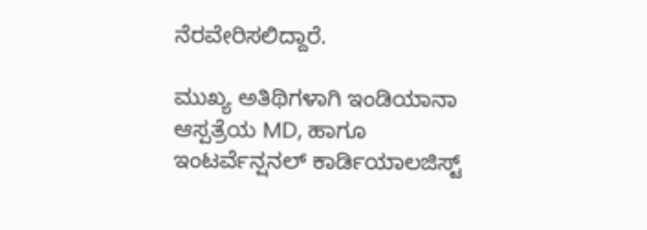ನೆರವೇರಿಸಲಿದ್ದಾರೆ.

ಮುಖ್ಯ ಅತಿಥಿಗಳಾಗಿ ಇಂಡಿಯಾನಾ ಆಸ್ಪತ್ರೆಯ MD, ಹಾಗೂ ಇಂಟರ್ವೆನ್ಷನಲ್ ಕಾರ್ಡಿಯಾಲಜಿಸ್ಟ್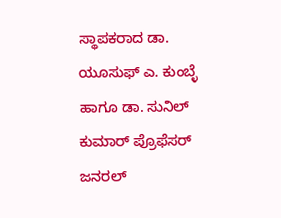ಸ್ಥಾಪಕರಾದ ಡಾ. ಯೂಸುಫ್ ಎ. ಕುಂಬ್ಳೆ ಹಾಗೂ ಡಾ. ಸುನಿಲ್ ಕುಮಾರ್ ಪ್ರೊಫೆಸರ್ ಜನರಲ್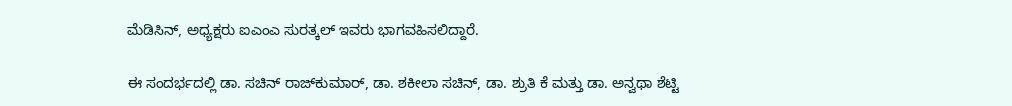ಮೆಡಿಸಿನ್, ಅಧ್ಯಕ್ಷರು ಐಎಂಎ ಸುರತ್ಕಲ್ ಇವರು ಭಾಗವಹಿಸಲಿದ್ದಾರೆ.

ಈ ಸಂದರ್ಭದಲ್ಲಿ ಡಾ. ಸಚಿನ್ ರಾಜ್‌ಕುಮಾರ್, ಡಾ. ಶಕೀಲಾ ಸಚಿನ್, ಡಾ. ಶ್ರುತಿ ಕೆ ಮತ್ತು ಡಾ. ಅನ್ವಥಾ ಶೆಟ್ಟಿ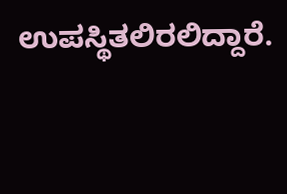ಉಪಸ್ಥಿತಲಿರಲಿದ್ದಾರೆ.